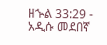ዘኍል 33:29 - አዲሱ መደበኛ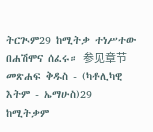ትርጒም29 ከሚትቃ ተነሥተው በሐሽሞና ሰፈሩ። 参见章节መጽሐፍ ቅዱስ - (ካቶሊካዊ እትም - ኤማሁስ)29 ከሚትቃም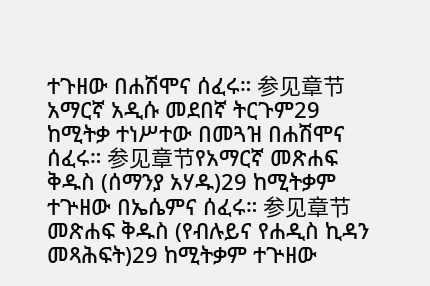ተጉዘው በሐሽሞና ሰፈሩ። 参见章节አማርኛ አዲሱ መደበኛ ትርጉም29 ከሚትቃ ተነሥተው በመጓዝ በሐሽሞና ሰፈሩ። 参见章节የአማርኛ መጽሐፍ ቅዱስ (ሰማንያ አሃዱ)29 ከሚትቃም ተጕዘው በኤሴምና ሰፈሩ። 参见章节መጽሐፍ ቅዱስ (የብሉይና የሐዲስ ኪዳን መጻሕፍት)29 ከሚትቃም ተጕዘው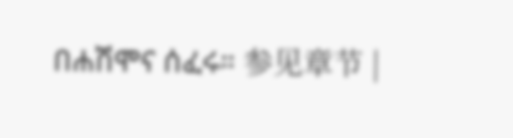በሐሽሞና ሰፈሩ። 参见章节 |